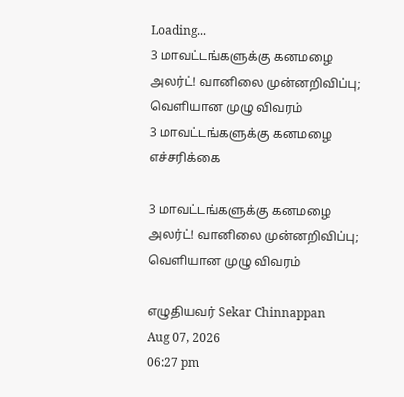Loading...
3 மாவட்டங்களுக்கு கனமழை அலர்ட்! வானிலை முன்னறிவிப்பு; வெளியான முழு விவரம்
3 மாவட்டங்களுக்கு கனமழை எச்சரிக்கை

3 மாவட்டங்களுக்கு கனமழை அலர்ட்! வானிலை முன்னறிவிப்பு; வெளியான முழு விவரம்

எழுதியவர் Sekar Chinnappan
Aug 07, 2026
06:27 pm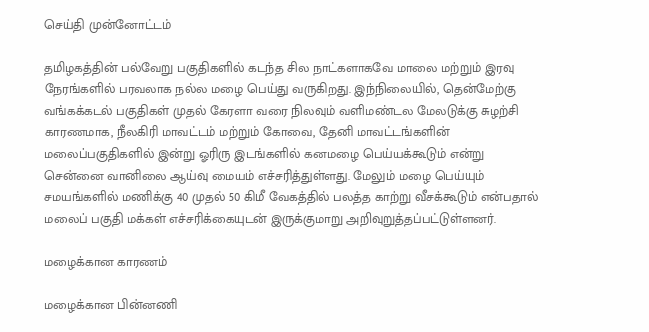செய்தி முன்னோட்டம்

தமிழகத்தின் பல்வேறு பகுதிகளில் கடந்த சில நாட்களாகவே மாலை மற்றும் இரவு நேரங்களில் பரவலாக நல்ல மழை பெய்து வருகிறது. இந்நிலையில், தென்மேற்கு வங்கக்கடல் பகுதிகள் முதல் கேரளா வரை நிலவும் வளிமண்டல மேலடுக்கு சுழற்சி காரணமாக, நீலகிரி மாவட்டம் மற்றும் கோவை, தேனி மாவட்டங்களின் மலைப்பகுதிகளில் இன்று ஓரிரு இடங்களில் கனமழை பெய்யக்கூடும் என்று சென்னை வானிலை ஆய்வு மையம் எச்சரித்துள்ளது. மேலும் மழை பெய்யும் சமயங்களில் மணிக்கு 40 முதல் 50 கிமீ வேகத்தில் பலத்த காற்று வீசக்கூடும் என்பதால் மலைப் பகுதி மக்கள் எச்சரிக்கையுடன் இருக்குமாறு அறிவுறுத்தப்பட்டுள்ளனர்.

மழைக்கான காரணம்

மழைக்கான பின்னணி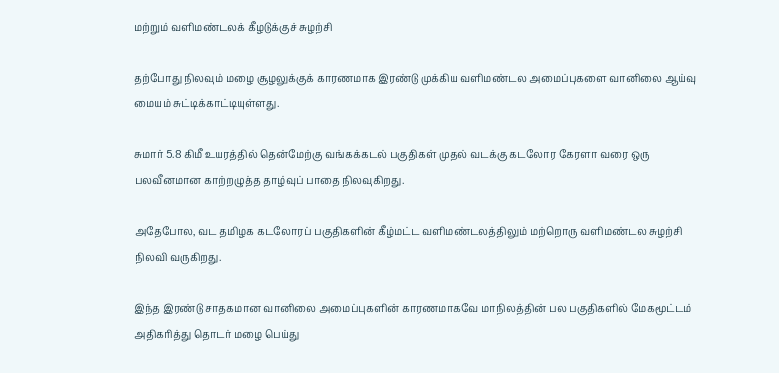மற்றும் வளிமண்டலக் கீழடுக்குச் சுழற்சி

தற்போது நிலவும் மழை சூழலுக்குக் காரணமாக இரண்டு முக்கிய வளிமண்டல அமைப்புகளை வானிலை ஆய்வு மையம் சுட்டிக்காட்டியுள்ளது.

சுமார் 5.8 கிமீ உயரத்தில் தென்மேற்கு வங்கக்கடல் பகுதிகள் முதல் வடக்கு கடலோர கேரளா வரை ஒரு பலவீனமான காற்றழுத்த தாழ்வுப் பாதை நிலவுகிறது.

அதேபோல, வட தமிழக கடலோரப் பகுதிகளின் கீழ்மட்ட வளிமண்டலத்திலும் மற்றொரு வளிமண்டல சுழற்சி நிலவி வருகிறது.

இந்த இரண்டு சாதகமான வானிலை அமைப்புகளின் காரணமாகவே மாநிலத்தின் பல பகுதிகளில் மேகமூட்டம் அதிகரித்து தொடர் மழை பெய்து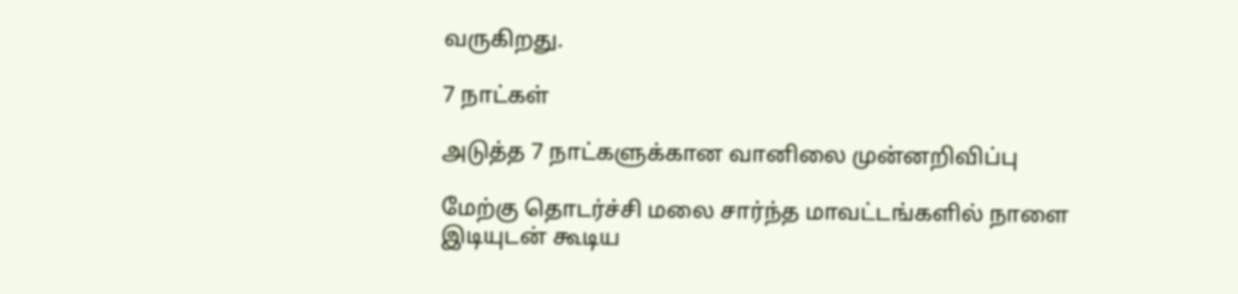வருகிறது.

7 நாட்கள்

அடுத்த 7 நாட்களுக்கான வானிலை முன்னறிவிப்பு

மேற்கு தொடர்ச்சி மலை சார்ந்த மாவட்டங்களில் நாளை இடியுடன் கூடிய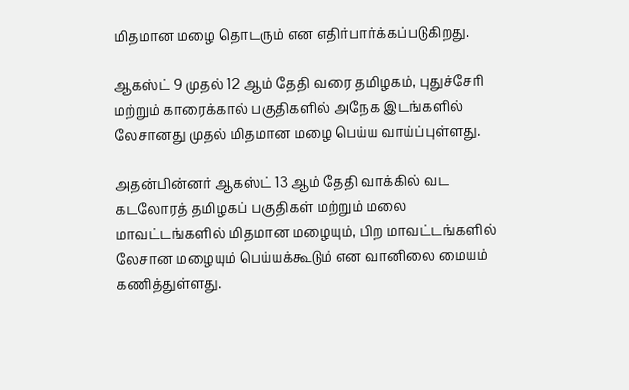மிதமான மழை தொடரும் என எதிர்பார்க்கப்படுகிறது.

ஆகஸ்ட் 9 முதல் 12 ஆம் தேதி வரை தமிழகம், புதுச்சேரி மற்றும் காரைக்கால் பகுதிகளில் அநேக இடங்களில் லேசானது முதல் மிதமான மழை பெய்ய வாய்ப்புள்ளது.

அதன்பின்னர் ஆகஸ்ட் 13 ஆம் தேதி வாக்கில் வட கடலோரத் தமிழகப் பகுதிகள் மற்றும் மலை மாவட்டங்களில் மிதமான மழையும், பிற மாவட்டங்களில் லேசான மழையும் பெய்யக்கூடும் என வானிலை மையம் கணித்துள்ளது.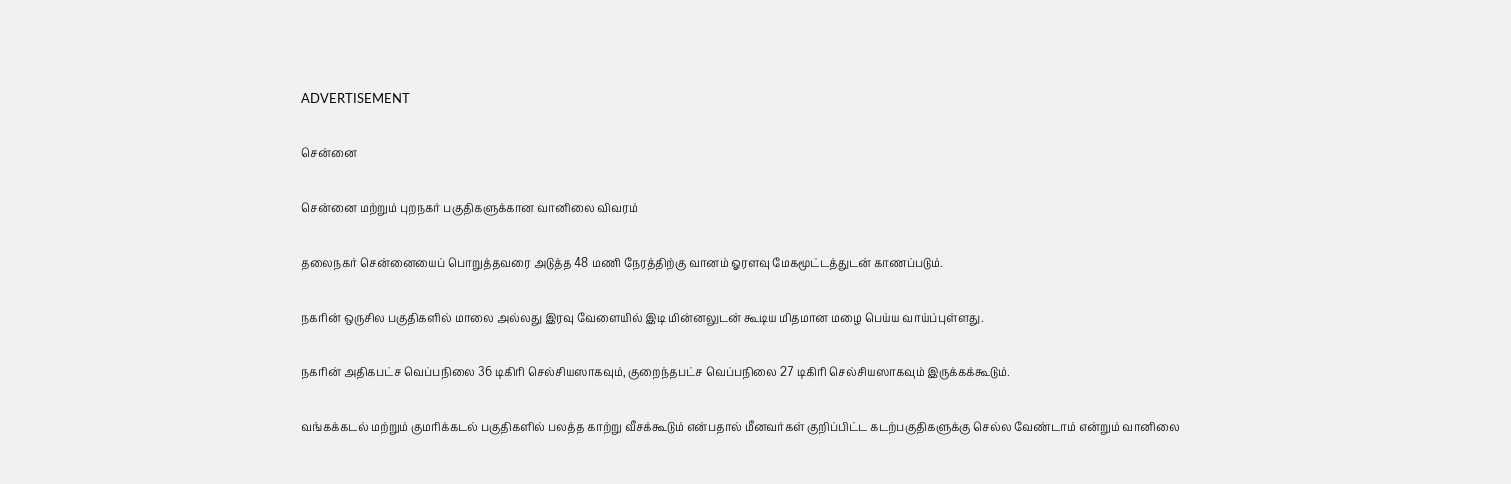ADVERTISEMENT

சென்னை

சென்னை மற்றும் புறநகர் பகுதிகளுக்கான வானிலை விவரம்

தலைநகர் சென்னையைப் பொறுத்தவரை அடுத்த 48 மணி நேரத்திற்கு வானம் ஓரளவு மேகமூட்டத்துடன் காணப்படும்.

நகரின் ஒருசில பகுதிகளில் மாலை அல்லது இரவு வேளையில் இடி மின்னலுடன் கூடிய மிதமான மழை பெய்ய வாய்ப்புள்ளது.

நகரின் அதிகபட்ச வெப்பநிலை 36 டிகிரி செல்சியஸாகவும், குறைந்தபட்ச வெப்பநிலை 27 டிகிரி செல்சியஸாகவும் இருக்கக்கூடும்.

வங்கக்கடல் மற்றும் குமரிக்கடல் பகுதிகளில் பலத்த காற்று வீசக்கூடும் என்பதால் மீனவர்கள் குறிப்பிட்ட கடற்பகுதிகளுக்கு செல்ல வேண்டாம் என்றும் வானிலை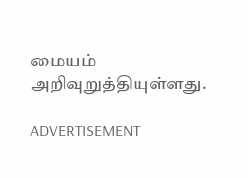மையம் அறிவுறுத்தியுள்ளது.

ADVERTISEMENT